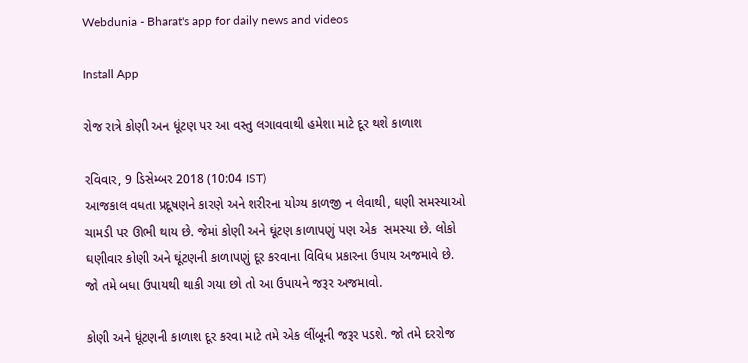Webdunia - Bharat's app for daily news and videos

Install App

રોજ રાત્રે કોણી અન ધૂંટણ પર આ વસ્તુ લગાવવાથી હમેશા માટે દૂર થશે કાળાશ

રવિવાર, 9 ડિસેમ્બર 2018 (10:04 IST)
આજકાલ વધતા પ્રદૂષણને કારણે અને શરીરના યોગ્ય કાળજી ન લેવાથી, ઘણી સમસ્યાઓ ચામડી પર ઊભી થાય છે. જેમાં કોણી અને ઘૂંટણ કાળાપણું પણ એક  સમસ્યા છે. લોકો ઘણીવાર કોણી અને ઘૂંટણની કાળાપણું દૂર કરવાના વિવિધ પ્રકારના ઉપાય અજમાવે છે. જો તમે બધા ઉપાયથી થાકી ગયા છો તો આ ઉપાયને જરૂર અજમાવો.

કોણી અને ધૂંટણની કાળાશ દૂર કરવા માટે તમે એક લીંબૂની જરૂર પડશે. જો તમે દરરોજ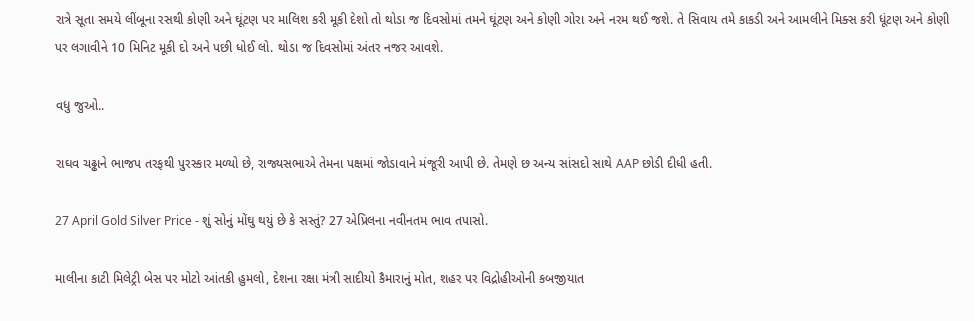રાત્રે સૂતા સમયે લીંબૂના રસથી કોણી અને ઘૂંટણ પર માલિશ કરી મૂકી દેશો તો થોડા જ દિવસોમાં તમને ઘૂંટણ અને કોણી ગોરા અને નરમ થઈ જશે. તે સિવાય તમે કાકડી અને આમલીને મિક્સ કરી ધૂંટણ અને કોણી પર લગાવીને 10 મિનિટ મૂકી દો અને પછી ધોઈ લો. થોડા જ દિવસોમાં અંતર નજર આવશે.

વધુ જુઓ..

રાઘવ ચઢ્ઢાને ભાજપ તરફથી પુરસ્કાર મળ્યો છે, રાજ્યસભાએ તેમના પક્ષમાં જોડાવાને મંજૂરી આપી છે. તેમણે છ અન્ય સાંસદો સાથે AAP છોડી દીધી હતી.

27 April Gold Silver Price - શું સોનું મોંઘુ થયું છે કે સસ્તું? 27 એપ્રિલના નવીનતમ ભાવ તપાસો.

માલીના કાટી મિલેટ્રી બેસ પર મોટો આંતકી હુમલો, દેશના રક્ષા મંત્રી સાદીયો કૈમારાનું મોત, શહર પર વિદ્રોહીઓની કબજીયાત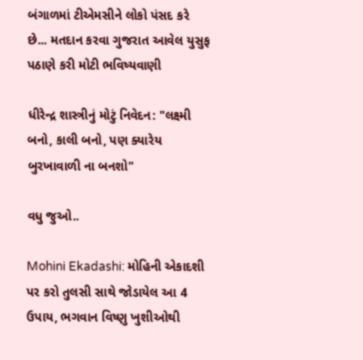બંગાળમાં ટીએમસીને લોકો પંસદ કરે છે... મતદાન કરવા ગુજરાત આવેલ યુસુફ પઠાણે કરી મોટી ભવિષ્યવાણી

ધીરેન્દ્ર શાસ્ત્રીનું મોટું નિવેદન: "લક્ષ્મી બનો, કાલી બનો, પણ ક્યારેય બુરખાવાળી ના બનશો"

વધુ જુઓ..

Mohini Ekadashi: મોહિની એકાદશી પર કરો તુલસી સાથે જોડાયેલ આ 4 ઉપાય, ભગવાન વિષ્ણુ ખુશીઓથી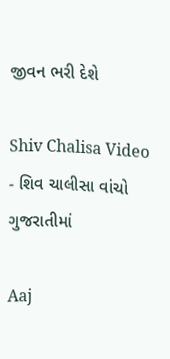જીવન ભરી દેશે

Shiv Chalisa Video - શિવ ચાલીસા વાંચો ગુજરાતીમાં

Aaj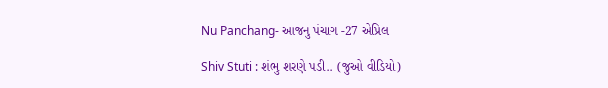Nu Panchang- આજનુ પંચાગ -27 એપ્રિલ

Shiv Stuti : શંભુ શરણે પડી.. (જુઓ વીડિયો)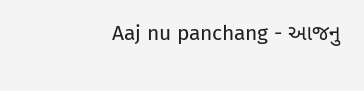Aaj nu panchang - આજનુ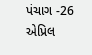પંચાગ -26 એપ્રિલ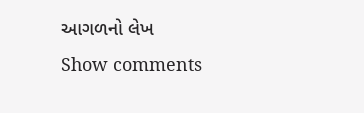આગળનો લેખ
Show comments